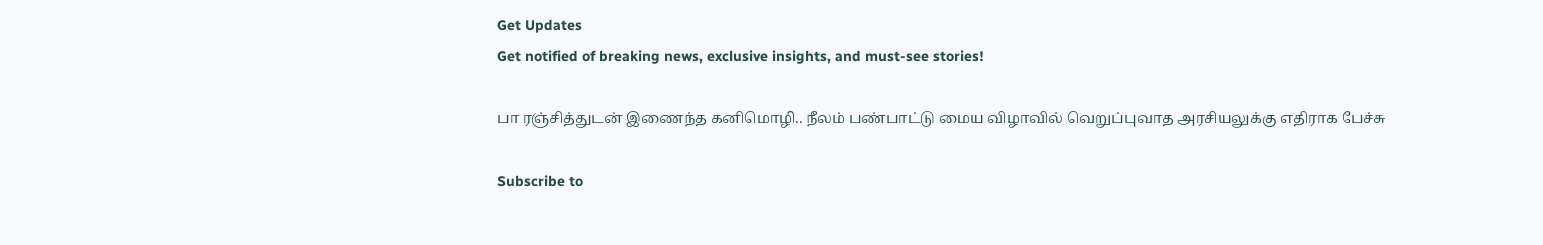Get Updates
Get notified of breaking news, exclusive insights, and must-see stories!

பா ரஞ்சித்துடன் இணைந்த கனிமொழி.. நீலம் பண்பாட்டு மைய விழாவில் வெறுப்புவாத அரசியலுக்கு எதிராக பேச்சு

Subscribe to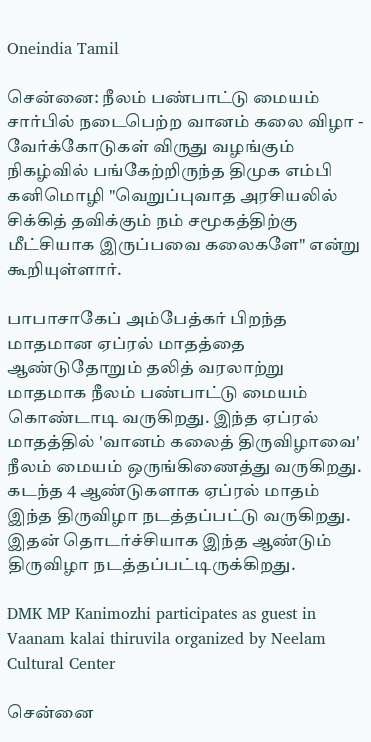Oneindia Tamil

சென்னை: நீலம் பண்பாட்டு மையம் சார்பில் நடைபெற்ற வானம் கலை விழா - வேர்க்கோடுகள் விருது வழங்கும் நிகழ்வில் பங்கேற்றிருந்த திமுக எம்பி கனிமொழி "வெறுப்புவாத அரசியலில் சிக்கித் தவிக்கும் நம் சமூகத்திற்கு மீட்சியாக இருப்பவை கலைகளே" என்று கூறியுள்ளார்.

பாபாசாகேப் அம்பேத்கர் பிறந்த மாதமான ஏப்ரல் மாதத்தை ஆண்டுதோறும் தலித் வரலாற்று மாதமாக நீலம் பண்பாட்டு மையம் கொண்டாடி வருகிறது. இந்த ஏப்ரல் மாதத்தில் 'வானம் கலைத் திருவிழாவை' நீலம் மையம் ஒருங்கிணைத்து வருகிறது. கடந்த 4 ஆண்டுகளாக ஏப்ரல் மாதம் இந்த திருவிழா நடத்தப்பட்டு வருகிறது. இதன் தொடர்ச்சியாக இந்த ஆண்டும் திருவிழா நடத்தப்பட்டிருக்கிறது.

DMK MP Kanimozhi participates as guest in Vaanam kalai thiruvila organized by Neelam Cultural Center

சென்னை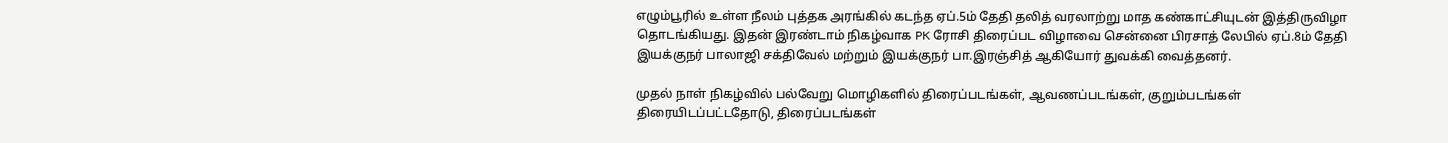எழும்பூரில் உள்ள நீலம் புத்தக அரங்கில் கடந்த ஏப்.5ம் தேதி தலித் வரலாற்று மாத கண்காட்சியுடன் இத்திருவிழா தொடங்கியது. இதன் இரண்டாம் நிகழ்வாக PK ரோசி திரைப்பட விழாவை சென்னை பிரசாத் லேபில் ஏப்.8ம் தேதி இயக்குநர் பாலாஜி சக்திவேல் மற்றும் இயக்குநர் பா.இரஞ்சித் ஆகியோர் துவக்கி வைத்தனர்.

முதல் நாள் நிகழ்வில் பல்வேறு மொழிகளில் திரைப்படங்கள், ஆவணப்படங்கள், குறும்படங்கள் திரையிடப்பட்டதோடு, திரைப்படங்கள்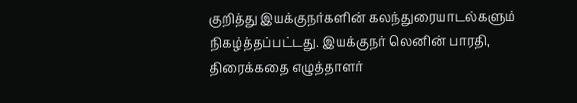குறித்து இயக்குநர்களின் கலந்துரையாடல்களும் நிகழ்த்தப்பட்டது. இயக்குநர் லெனின் பாரதி, திரைக்கதை எழுத்தாளர்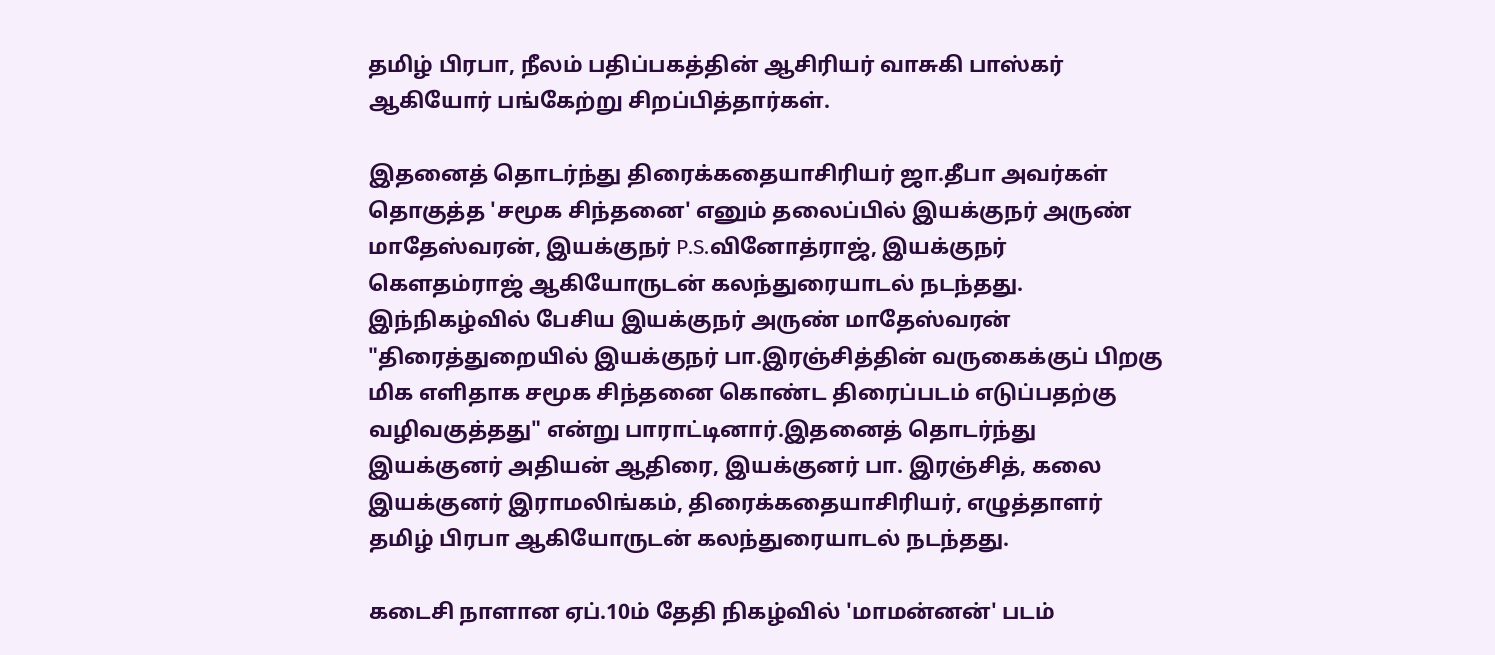தமிழ் பிரபா, நீலம் பதிப்பகத்தின் ஆசிரியர் வாசுகி பாஸ்கர் ஆகியோர் பங்கேற்று சிறப்பித்தார்கள்.

இதனைத் தொடர்ந்து திரைக்கதையாசிரியர் ஜா.தீபா அவர்கள் தொகுத்த 'சமூக சிந்தனை' எனும் தலைப்பில் இயக்குநர் அருண் மாதேஸ்வரன், இயக்குநர் P.S.வினோத்ராஜ், இயக்குநர் கௌதம்ராஜ் ஆகியோருடன் கலந்துரையாடல் நடந்தது. இந்நிகழ்வில் பேசிய இயக்குநர் அருண் மாதேஸ்வரன் "திரைத்துறையில் இயக்குநர் பா.இரஞ்சித்தின் வருகைக்குப் பிறகு மிக எளிதாக சமூக சிந்தனை கொண்ட திரைப்படம் எடுப்பதற்கு வழிவகுத்தது" என்று பாராட்டினார்.இதனைத் தொடர்ந்து இயக்குனர் அதியன் ஆதிரை, இயக்குனர் பா. இரஞ்சித், கலை இயக்குனர் இராமலிங்கம், திரைக்கதையாசிரியர், எழுத்தாளர் தமிழ் பிரபா ஆகியோருடன் கலந்துரையாடல் நடந்தது.

கடைசி நாளான ஏப்.10ம் தேதி நிகழ்வில் 'மாமன்னன்' படம்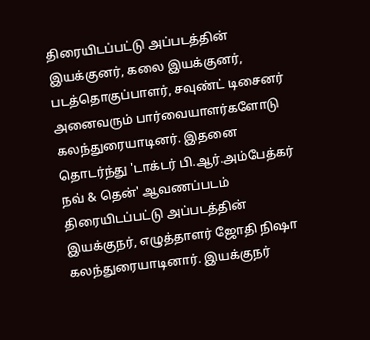திரையிடப்பட்டு அப்படத்தின் இயக்குனர், கலை இயக்குனர், படத்தொகுப்பாளர், சவுண்ட் டிசைனர் அனைவரும் பார்வையாளர்களோடு கலந்துரையாடினர். இதனை தொடர்ந்து 'டாக்டர் பி.ஆர்.அம்பேத்கர் நவ் & தென்' ஆவணப்படம் திரையிடப்பட்டு அப்படத்தின் இயக்குநர், எழுத்தாளர் ஜோதி நிஷா கலந்துரையாடினார். இயக்குநர்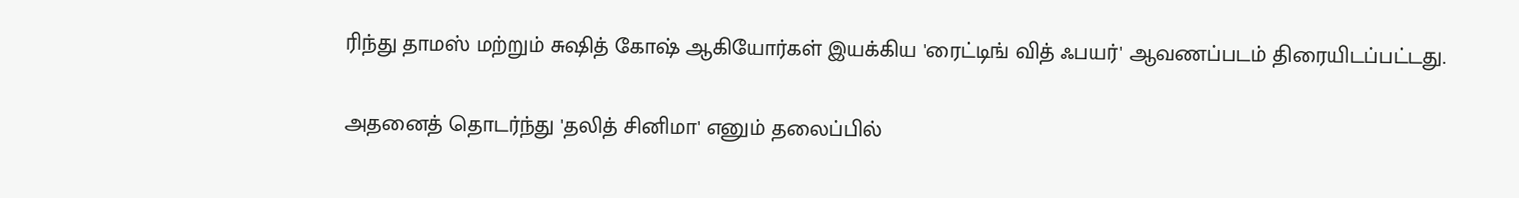ரிந்து தாமஸ் மற்றும் சுஷித் கோஷ் ஆகியோர்கள் இயக்கிய 'ரைட்டிங் வித் ஃபயர்' ஆவணப்படம் திரையிடப்பட்டது.

அதனைத் தொடர்ந்து 'தலித் சினிமா' எனும் தலைப்பில்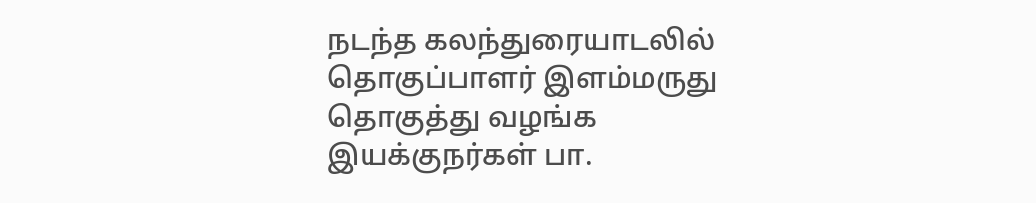நடந்த கலந்துரையாடலில் தொகுப்பாளர் இளம்மருது தொகுத்து வழங்க இயக்குநர்கள் பா.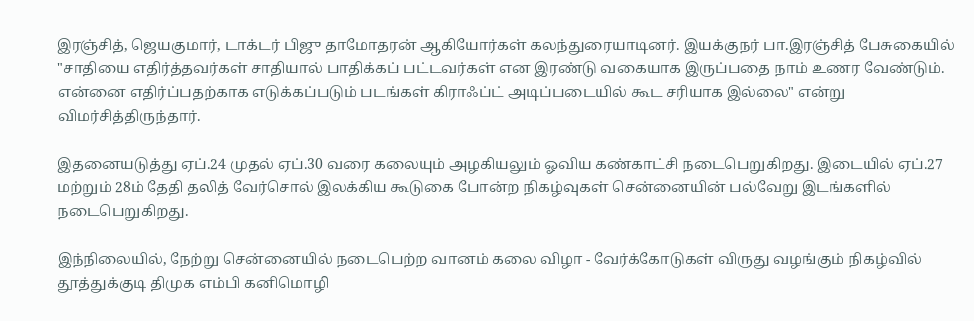இரஞ்சித், ஜெயகுமார், டாக்டர் பிஜு தாமோதரன் ஆகியோர்கள் கலந்துரையாடினர். இயக்குநர் பா.இரஞ்சித் பேசுகையில் "சாதியை எதிர்த்தவர்கள் சாதியால் பாதிக்கப் பட்டவர்கள் என இரண்டு வகையாக இருப்பதை நாம் உணர வேண்டும். என்னை எதிர்ப்பதற்காக எடுக்கப்படும் படங்கள் கிராஃப்ட் அடிப்படையில் கூட சரியாக இல்லை" என்று விமர்சித்திருந்தார்.

இதனையடுத்து ஏப்.24 முதல் ஏப்.30 வரை கலையும் அழகியலும் ஓவிய கண்காட்சி நடைபெறுகிறது. இடையில் ஏப்.27 மற்றும் 28ம் தேதி தலித் வேர்சொல் இலக்கிய கூடுகை போன்ற நிகழ்வுகள் சென்னையின் பல்வேறு இடங்களில் நடைபெறுகிறது.

இந்நிலையில், நேற்று சென்னையில் நடைபெற்ற வானம் கலை விழா - வேர்க்கோடுகள் விருது வழங்கும் நிகழ்வில் தூத்துக்குடி திமுக எம்பி கனிமொழி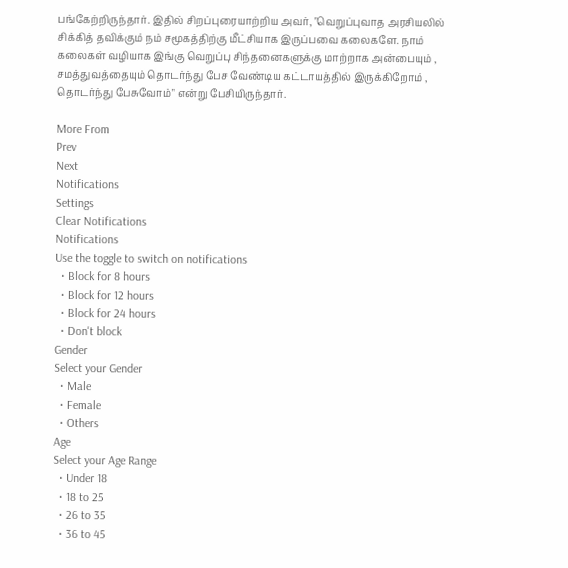பங்கேற்றிருந்தார். இதில் சிறப்புரையாற்றிய அவர், "வெறுப்புவாத அரசியலில் சிக்கித் தவிக்கும் நம் சமூகத்திற்கு மீட்சியாக இருப்பவை கலைகளே. நாம் கலைகள் வழியாக இங்கு வெறுப்பு சிந்தனைகளுக்கு மாற்றாக அன்பையும் , சமத்துவத்தையும் தொடர்ந்து பேச வேண்டிய கட்டாயத்தில் இருக்கிறோம் , தொடர்ந்து பேசுவோம்" என்று பேசியிருந்தார்.

More From
Prev
Next
Notifications
Settings
Clear Notifications
Notifications
Use the toggle to switch on notifications
  • Block for 8 hours
  • Block for 12 hours
  • Block for 24 hours
  • Don't block
Gender
Select your Gender
  • Male
  • Female
  • Others
Age
Select your Age Range
  • Under 18
  • 18 to 25
  • 26 to 35
  • 36 to 45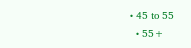• 45 to 55
  • 55+